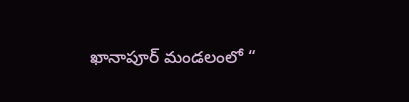ఖానాపూర్ మండలంలో “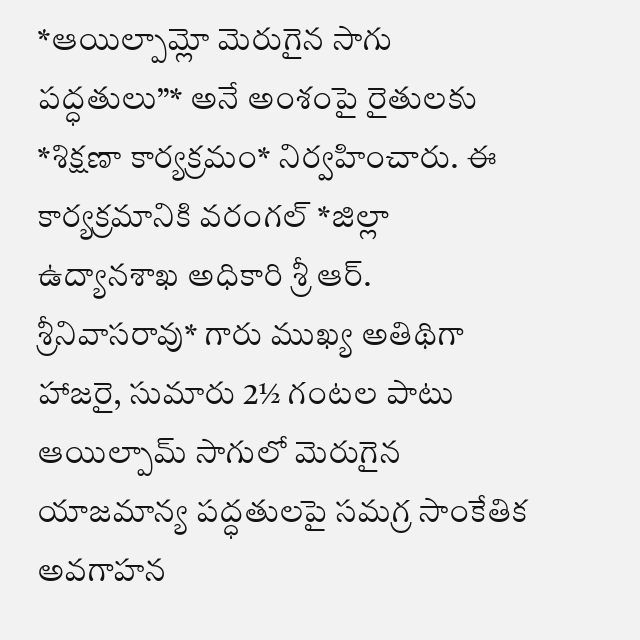*ఆయిల్పామ్లో మెరుగైన సాగు పద్ధతులు”* అనే అంశంపై రైతులకు *శిక్షణా కార్యక్రమం* నిర్వహించారు. ఈ కార్యక్రమానికి వరంగల్ *జిల్లా ఉద్యానశాఖ అధికారి శ్రీ ఆర్. శ్రీనివాసరావు* గారు ముఖ్య అతిథిగా హాజరై, సుమారు 2½ గంటల పాటు ఆయిల్పామ్ సాగులో మెరుగైన యాజమాన్య పద్ధతులపై సమగ్ర సాంకేతిక అవగాహన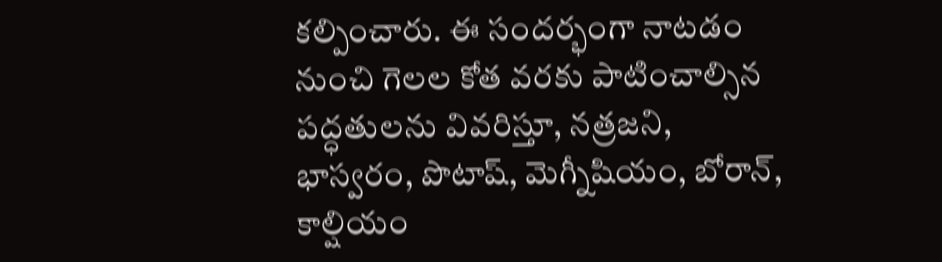కల్పించారు. ఈ సందర్భంగా నాటడం నుంచి గెలల కోత వరకు పాటించాల్సిన పద్ధతులను వివరిస్తూ, నత్రజని, భాస్వరం, పొటాష్, మెగ్నీషియం, బోరాన్, కాల్షియం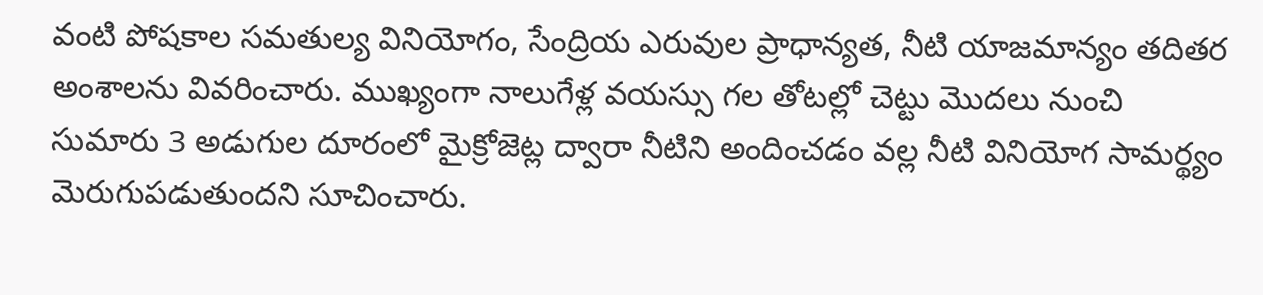వంటి పోషకాల సమతుల్య వినియోగం, సేంద్రియ ఎరువుల ప్రాధాన్యత, నీటి యాజమాన్యం తదితర అంశాలను వివరించారు. ముఖ్యంగా నాలుగేళ్ల వయస్సు గల తోటల్లో చెట్టు మొదలు నుంచి సుమారు 3 అడుగుల దూరంలో మైక్రోజెట్ల ద్వారా నీటిని అందించడం వల్ల నీటి వినియోగ సామర్థ్యం మెరుగుపడుతుందని సూచించారు.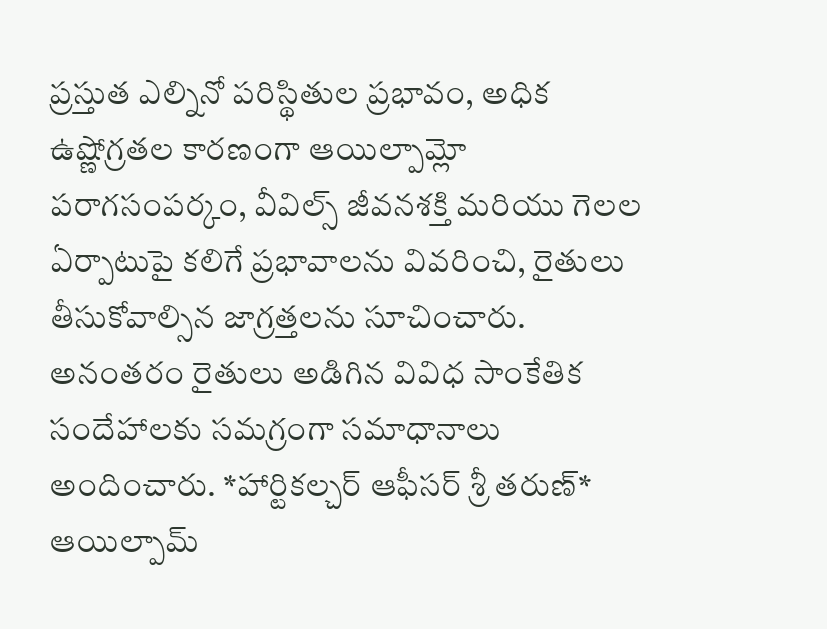ప్రస్తుత ఎల్నినో పరిస్థితుల ప్రభావం, అధిక ఉష్ణోగ్రతల కారణంగా ఆయిల్పామ్లో పరాగసంపర్కం, వీవిల్స్ జీవనశక్తి మరియు గెలల ఏర్పాటుపై కలిగే ప్రభావాలను వివరించి, రైతులు తీసుకోవాల్సిన జాగ్రత్తలను సూచించారు. అనంతరం రైతులు అడిగిన వివిధ సాంకేతిక సందేహాలకు సమగ్రంగా సమాధానాలు అందించారు. *హార్టికల్చర్ ఆఫీసర్ శ్రీ తరుణ్* ఆయిల్పామ్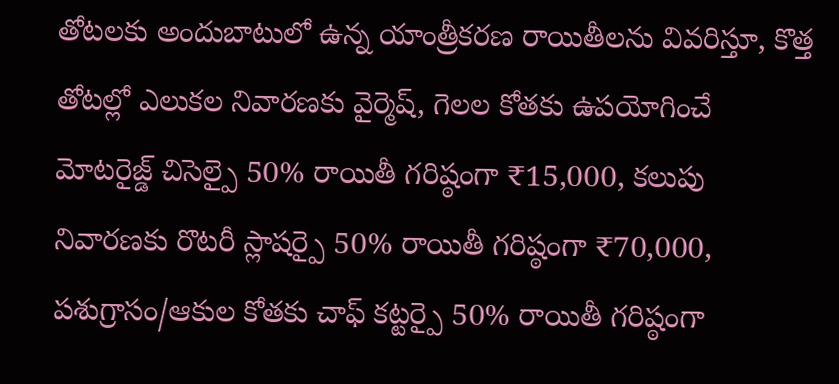తోటలకు అందుబాటులో ఉన్న యాంత్రీకరణ రాయితీలను వివరిస్తూ, కొత్త తోటల్లో ఎలుకల నివారణకు వైర్మెష్, గెలల కోతకు ఉపయోగించే మోటరైజ్డ్ చిసెల్పై 50% రాయితీ గరిష్ఠంగా ₹15,000, కలుపు నివారణకు రొటరీ స్లాషర్పై 50% రాయితీ గరిష్ఠంగా ₹70,000, పశుగ్రాసం/ఆకుల కోతకు చాఫ్ కట్టర్పై 50% రాయితీ గరిష్ఠంగా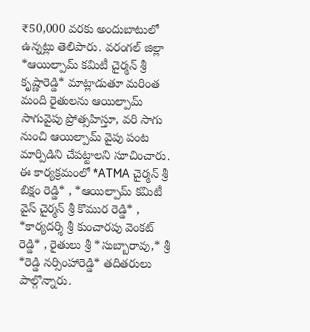₹50,000 వరకు అందుబాటులో ఉన్నట్లు తెలిపారు. వరంగల్ జిల్లా *ఆయిల్పామ్ కమిటీ చైర్మన్ శ్రీ కృష్ణారెడ్డి* మాట్లాడుతూ మరింత మంది రైతులను ఆయిల్పామ్ సాగువైపు ప్రోత్సహిస్తూ, వరి సాగు నుంచి ఆయిల్పామ్ వైపు పంట మార్పిడిని చేపట్టాలని సూచించారు. ఈ కార్యక్రమంలో *ATMA చైర్మన్ శ్రీ బిక్షం రెడ్డి* , *ఆయిల్పామ్ కమిటీ వైస్ చైర్మన్ శ్రీ కొముర రెడ్డి* , *కార్యదర్శి శ్రీ కుంచారపు వెంకట్ రెడ్డి* , రైతులు శ్రీ *సుబ్బారావు,* శ్రీ *రెడ్డి నర్సింహారెడ్డి* తదితరులు పాల్గొన్నారు.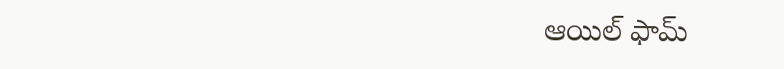ఆయిల్ ఫామ్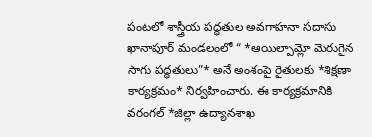పంటలో శాస్త్రీయ పద్ధతుల అవగాహనా సదాసు
ఖానాపూర్ మండలంలో “ *ఆయిల్పామ్లో మెరుగైన సాగు పద్ధతులు”* అనే అంశంపై రైతులకు *శిక్షణా కార్యక్రమం* నిర్వహించారు. ఈ కార్యక్రమానికి వరంగల్ *జిల్లా ఉద్యానశాఖ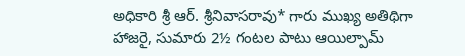అధికారి శ్రీ ఆర్. శ్రీనివాసరావు* గారు ముఖ్య అతిథిగా హాజరై, సుమారు 2½ గంటల పాటు ఆయిల్పామ్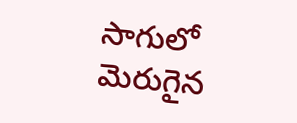సాగులో మెరుగైన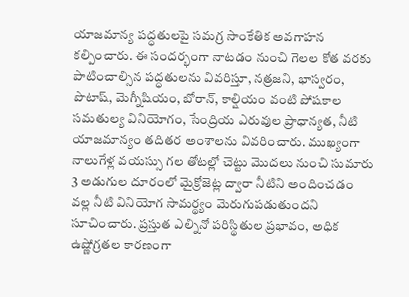యాజమాన్య పద్ధతులపై సమగ్ర సాంకేతిక అవగాహన కల్పించారు. ఈ సందర్భంగా నాటడం నుంచి గెలల కోత వరకు పాటించాల్సిన పద్ధతులను వివరిస్తూ, నత్రజని, భాస్వరం, పొటాష్, మెగ్నీషియం, బోరాన్, కాల్షియం వంటి పోషకాల సమతుల్య వినియోగం, సేంద్రియ ఎరువుల ప్రాధాన్యత, నీటి యాజమాన్యం తదితర అంశాలను వివరించారు. ముఖ్యంగా నాలుగేళ్ల వయస్సు గల తోటల్లో చెట్టు మొదలు నుంచి సుమారు 3 అడుగుల దూరంలో మైక్రోజెట్ల ద్వారా నీటిని అందించడం వల్ల నీటి వినియోగ సామర్థ్యం మెరుగుపడుతుందని సూచించారు. ప్రస్తుత ఎల్నినో పరిస్థితుల ప్రభావం, అధిక ఉష్ణోగ్రతల కారణంగా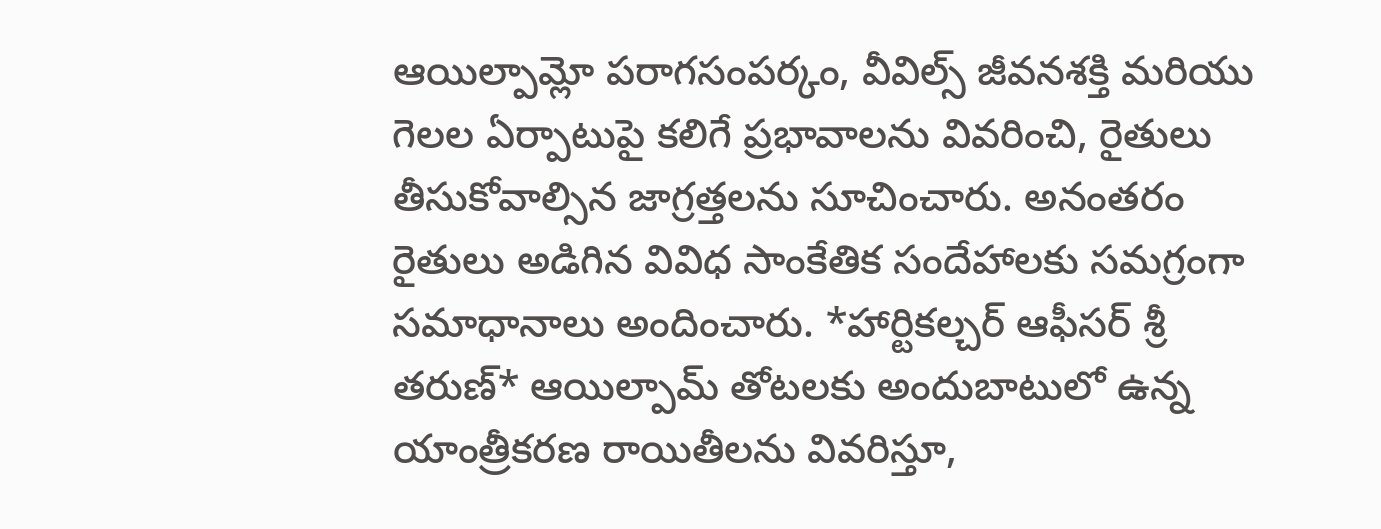ఆయిల్పామ్లో పరాగసంపర్కం, వీవిల్స్ జీవనశక్తి మరియు గెలల ఏర్పాటుపై కలిగే ప్రభావాలను వివరించి, రైతులు తీసుకోవాల్సిన జాగ్రత్తలను సూచించారు. అనంతరం రైతులు అడిగిన వివిధ సాంకేతిక సందేహాలకు సమగ్రంగా సమాధానాలు అందించారు. *హార్టికల్చర్ ఆఫీసర్ శ్రీ తరుణ్* ఆయిల్పామ్ తోటలకు అందుబాటులో ఉన్న యాంత్రీకరణ రాయితీలను వివరిస్తూ,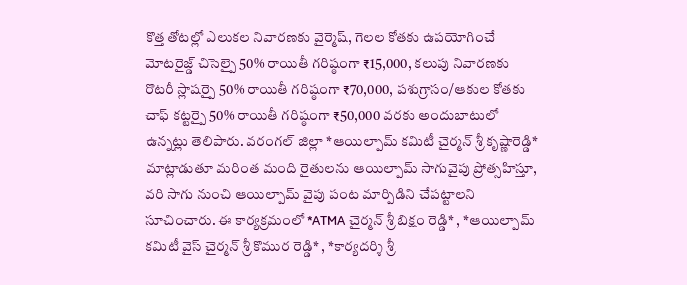కొత్త తోటల్లో ఎలుకల నివారణకు వైర్మెష్, గెలల కోతకు ఉపయోగించే మోటరైజ్డ్ చిసెల్పై 50% రాయితీ గరిష్ఠంగా ₹15,000, కలుపు నివారణకు రొటరీ స్లాషర్పై 50% రాయితీ గరిష్ఠంగా ₹70,000, పశుగ్రాసం/ఆకుల కోతకు చాఫ్ కట్టర్పై 50% రాయితీ గరిష్ఠంగా ₹50,000 వరకు అందుబాటులో ఉన్నట్లు తెలిపారు. వరంగల్ జిల్లా *ఆయిల్పామ్ కమిటీ చైర్మన్ శ్రీ కృష్ణారెడ్డి* మాట్లాడుతూ మరింత మంది రైతులను ఆయిల్పామ్ సాగువైపు ప్రోత్సహిస్తూ, వరి సాగు నుంచి ఆయిల్పామ్ వైపు పంట మార్పిడిని చేపట్టాలని సూచించారు. ఈ కార్యక్రమంలో *ATMA చైర్మన్ శ్రీ బిక్షం రెడ్డి* , *ఆయిల్పామ్ కమిటీ వైస్ చైర్మన్ శ్రీ కొముర రెడ్డి* , *కార్యదర్శి శ్రీ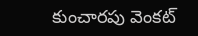కుంచారపు వెంకట్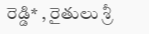రెడ్డి* , రైతులు శ్రీ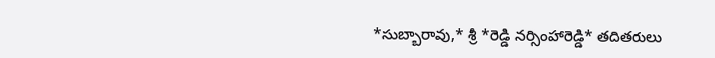*సుబ్బారావు,* శ్రీ *రెడ్డి నర్సింహారెడ్డి* తదితరులు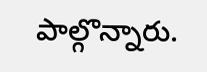పాల్గొన్నారు.